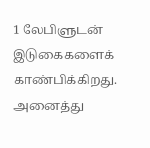1 லேபிளுடன் இடுகைகளைக் காண்பிக்கிறது. அனைத்து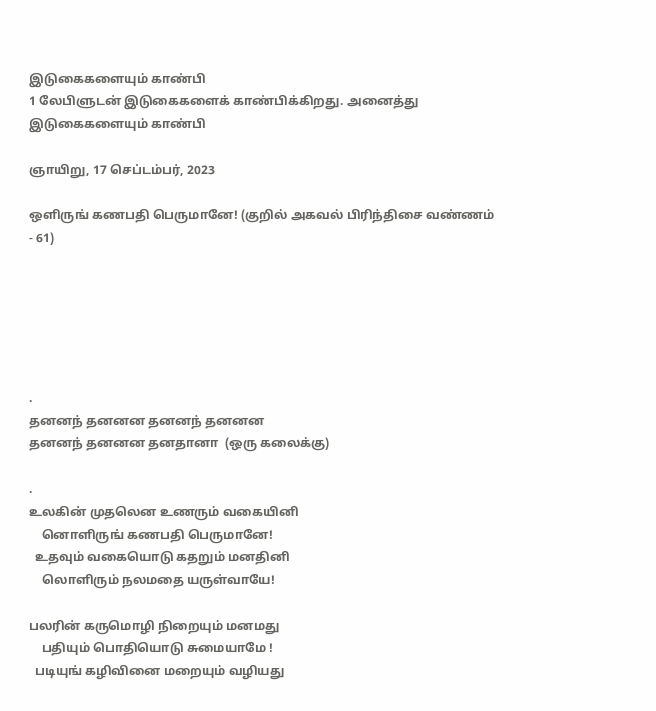இடுகைகளையும் காண்பி
1 லேபிளுடன் இடுகைகளைக் காண்பிக்கிறது. அனைத்து இடுகைகளையும் காண்பி

ஞாயிறு, 17 செப்டம்பர், 2023

ஒளிருங் கணபதி பெருமானே! (குறில் அகவல் பிரிந்திசை வண்ணம் - 61)






.
தனனந் தனனன தனனந் தனனன
தனனந் தனனன தனதானா  (ஒரு கலைக்கு)

.
உலகின் முதலென உணரும் வகையினி
    னொளிருங் கணபதி பெருமானே!
  உதவும் வகையொடு கதறும் மனதினி
    லொளிரும் நலமதை யருள்வாயே!

பலரின் கருமொழி நிறையும் மனமது
    பதியும் பொதியொடு சுமையாமே !
  படியுங் கழிவினை மறையும் வழியது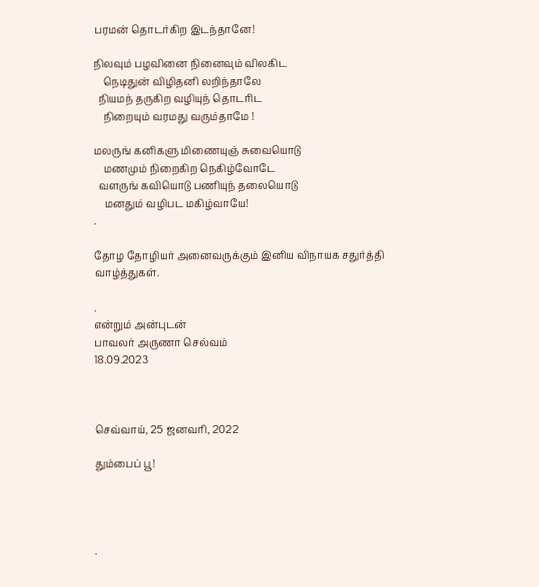பரமன் தொடர்கிற இடந்தானே!

நிலவும் பழவினை நினைவும் விலகிட
    நெடிதுன் விழிதனி லறிந்தாலே
  நியமந் தருகிற வழியுந் தொடரிட
    நிறையும் வரமது வரும்தாமே !

மலருங் கனிகளு மிணையுஞ் சுவையொடு
    மணமும் நிறைகிற நெகிழ்வோடே
  வளருங் கவியொடு பணியுந் தலையொடு
    மனதும் வழிபட மகிழ்வாயே!
.

தோழ தோழியர் அனைவருக்கும் இனிய விநாயக சதுர்த்தி
வாழ்த்துகள்.

.
என்றும் அன்புடன்
பாவலர் அருணா செல்வம்
18.09.2023



செவ்வாய், 25 ஜனவரி, 2022

தும்பைப் பூ!




.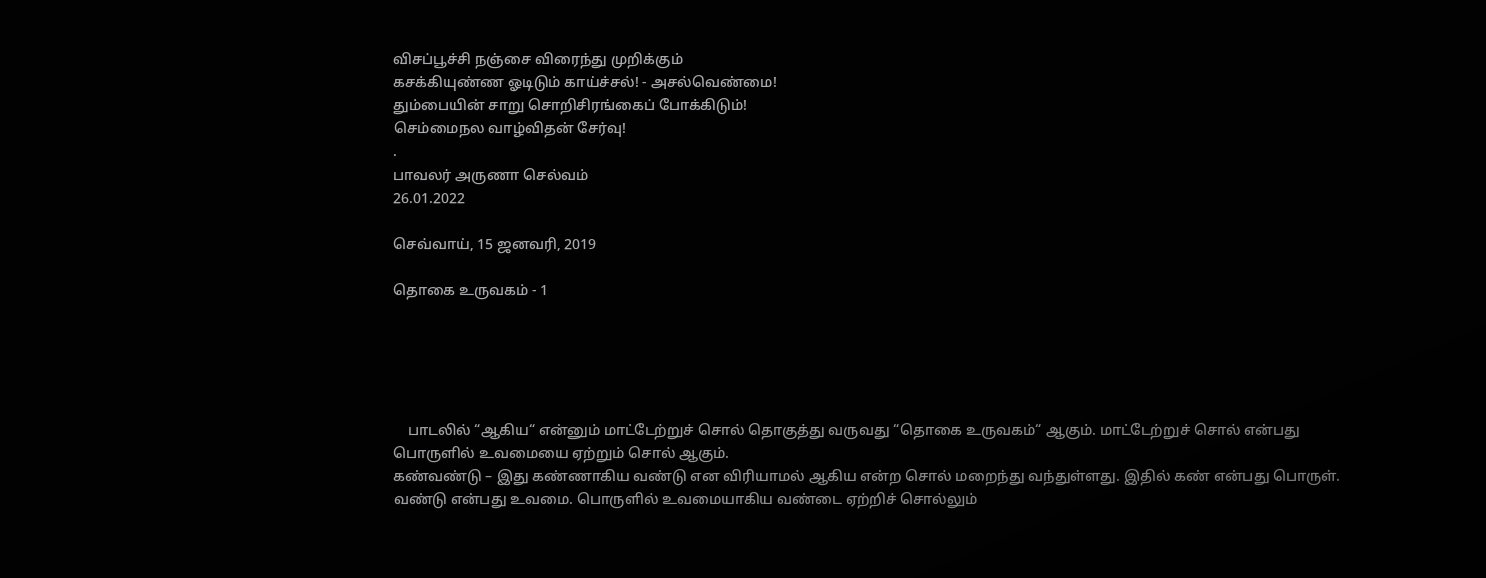விசப்பூச்சி நஞ்சை விரைந்து முறிக்கும்
கசக்கியுண்ண ஓடிடும் காய்ச்சல்! - அசல்வெண்மை!
தும்பையின் சாறு சொறிசிரங்கைப் போக்கிடும்!
செம்மைநல வாழ்விதன் சேர்வு!
.
பாவலர் அருணா செல்வம்
26.01.2022

செவ்வாய், 15 ஜனவரி, 2019

தொகை உருவகம் - 1





    பாடலில் “ஆகிய“ என்னும் மாட்டேற்றுச் சொல் தொகுத்து வருவது “தொகை உருவகம்“ ஆகும். மாட்டேற்றுச் சொல் என்பது பொருளில் உவமையை ஏற்றும் சொல் ஆகும்.
கண்வண்டு – இது கண்ணாகிய வண்டு என விரியாமல் ஆகிய என்ற சொல் மறைந்து வந்துள்ளது. இதில் கண் என்பது பொருள். வண்டு என்பது உவமை. பொருளில் உவமையாகிய வண்டை ஏற்றிச் சொல்லும்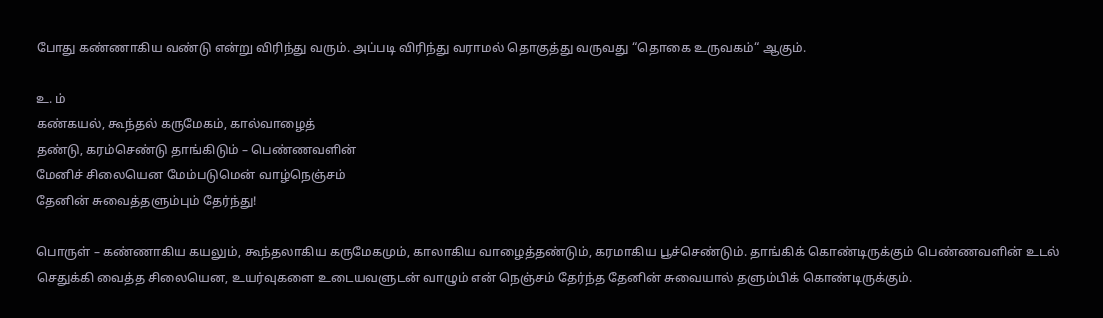போது கண்ணாகிய வண்டு என்று விரிந்து வரும். அப்படி விரிந்து வராமல் தொகுத்து வருவது “தொகை உருவகம்“ ஆகும்.

உ. ம்
கண்கயல், கூந்தல் கருமேகம், கால்வாழைத்
தண்டு, கரம்செண்டு தாங்கிடும் – பெண்ணவளின்
மேனிச் சிலையென மேம்படுமென் வாழ்நெஞ்சம்
தேனின் சுவைத்தளும்பும் தேர்ந்து!

பொருள் – கண்ணாகிய கயலும், கூந்தலாகிய கருமேகமும், காலாகிய வாழைத்தண்டும், கரமாகிய பூச்செண்டும். தாங்கிக் கொண்டிருக்கும் பெண்ணவளின் உடல் செதுக்கி வைத்த சிலையென, உயர்வுகளை உடையவளுடன் வாழும் என் நெஞ்சம் தேர்ந்த தேனின் சுவையால் தளும்பிக் கொண்டிருக்கும்.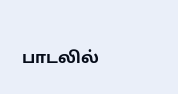பாடலில்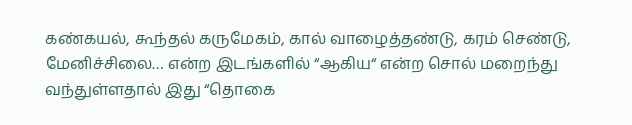கண்கயல், கூந்தல் கருமேகம், கால் வாழைத்தண்டு, கரம் செண்டு, மேனிச்சிலை… என்ற இடங்களில் “ஆகிய“ என்ற சொல் மறைந்து வந்துள்ளதால் இது “தொகை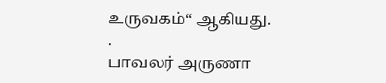உருவகம்“ ஆகியது.
.
பாவலர் அருணா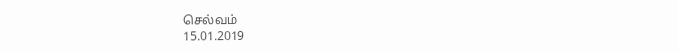செல்வம்
15.01.2019